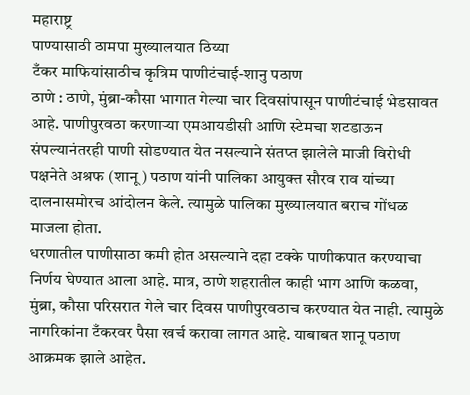महाराष्ट्र
पाण्यासाठी ठामपा मुख्यालयात ठिय्या
टँकर माफियांसाठीच कृत्रिम पाणीटंचाई-शानु पठाण
ठाणे : ठाणे, मुंब्रा-कौसा भागात गेल्या चार दिवसांपासून पाणीटंचाई भेडसावत आहे. पाणीपुरवठा करणाऱ्या एमआयडीसी आणि स्टेमचा शटडाऊन संपल्यानंतरही पाणी सोडण्यात येत नसल्याने संतप्त झालेले माजी विरोधी पक्षनेते अश्रफ (शानू) पठाण यांनी पालिका आयुक्त सौरव राव यांच्या दालनासमोरच आंदोलन केले. त्यामुळे पालिका मुख्यालयात बराच गोंधळ माजला होता.
धरणातील पाणीसाठा कमी होत असल्याने दहा टक्के पाणीकपात करण्याचा निर्णय घेण्यात आला आहे. मात्र, ठाणे शहरातील काही भाग आणि कळवा, मुंब्रा, कौसा परिसरात गेले चार दिवस पाणीपुरवठाच करण्यात येत नाही. त्यामुळे नागरिकांना टँकरवर पैसा खर्च करावा लागत आहे. याबाबत शानू पठाण आक्रमक झाले आहेत.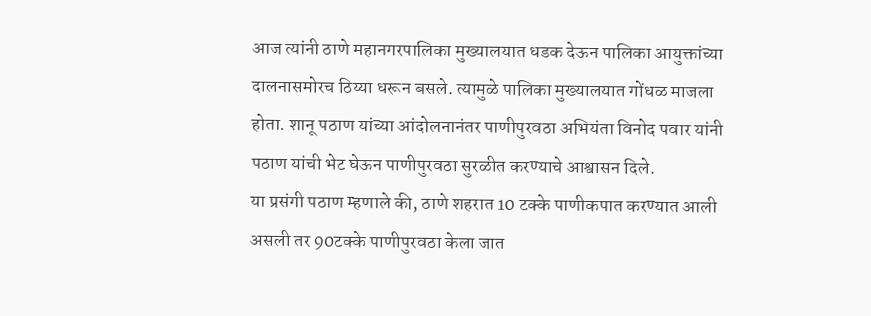आज त्यांनी ठाणे महानगरपालिका मुख्यालयात धडक देऊन पालिका आयुक्तांच्या दालनासमोरच ठिय्या धरून बसले. त्यामुळे पालिका मुख्यालयात गोंधळ माजला होता. शानू पठाण यांच्या आंदोलनानंतर पाणीपुरवठा अभियंता विनोद पवार यांनी पठाण यांची भेट घेऊन पाणीपुरवठा सुरळीत करण्याचे आश्वासन दिले.
या प्रसंगी पठाण म्हणाले की, ठाणे शहरात 10 टक्के पाणीकपात करण्यात आली असली तर 90टक्के पाणीपुरवठा केला जात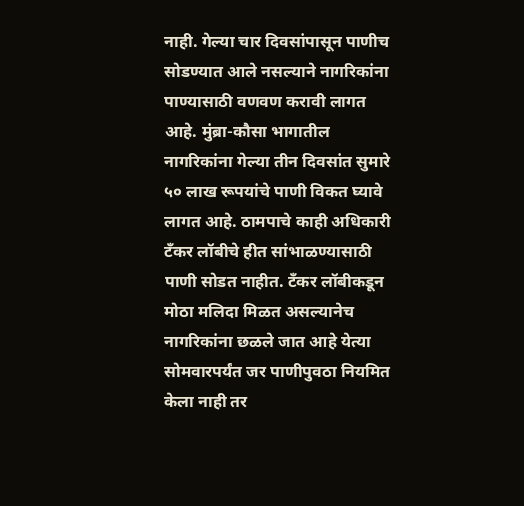नाही. गेल्या चार दिवसांपासून पाणीच सोडण्यात आले नसल्याने नागरिकांना पाण्यासाठी वणवण करावी लागत आहे. मुंब्रा-कौसा भागातील नागरिकांना गेल्या तीन दिवसांत सुमारे ५० लाख रूपयांचे पाणी विकत घ्यावे लागत आहे. ठामपाचे काही अधिकारी टँकर लॉबीचे हीत सांभाळण्यासाठी पाणी सोडत नाहीत. टँकर लॉबीकडून मोठा मलिदा मिळत असल्यानेच नागरिकांना छळले जात आहे येत्या सोमवारपर्यंत जर पाणीपुवठा नियमित केला नाही तर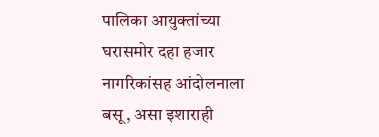पालिका आयुक्तांच्या घरासमोर दहा हजार नागरिकांसह आंदोलनाला बसू, असा इशाराही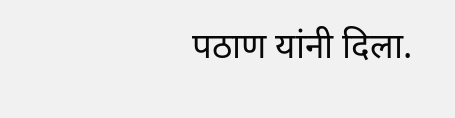पठाण यांनी दिला.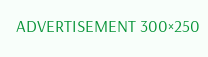ADVERTISEMENT 300×250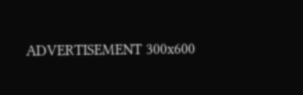ADVERTISEMENT 300x600